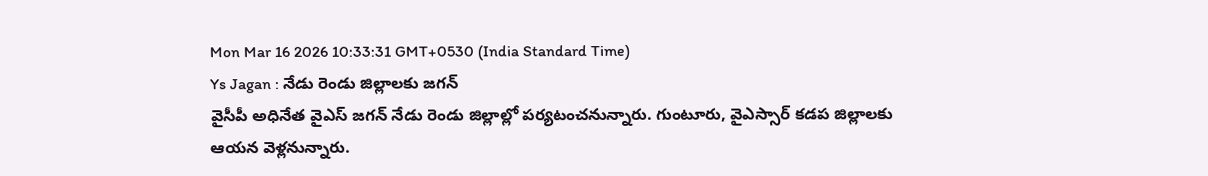Mon Mar 16 2026 10:33:31 GMT+0530 (India Standard Time)
Ys Jagan : నేడు రెండు జిల్లాలకు జగన్
వైసీపీ అధినేత వైఎస్ జగన్ నేడు రెండు జిల్లాల్లో పర్యటంచనున్నారు. గుంటూరు, వైఎస్సార్ కడప జిల్లాలకు ఆయన వెళ్లనున్నారు.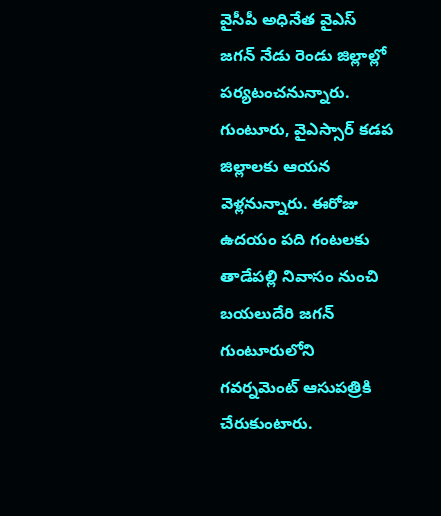వైసీపీ అధినేత వైఎస్ జగన్ నేడు రెండు జిల్లాల్లో పర్యటంచనున్నారు. గుంటూరు, వైఎస్సార్ కడప జిల్లాలకు ఆయన వెళ్లనున్నారు. ఈరోజు ఉదయం పది గంటలకు తాడేపల్లి నివాసం నుంచి బయలుదేరి జగన్ గుంటూరులోని గవర్నమెంట్ ఆసుపత్రికి చేరుకుంటారు.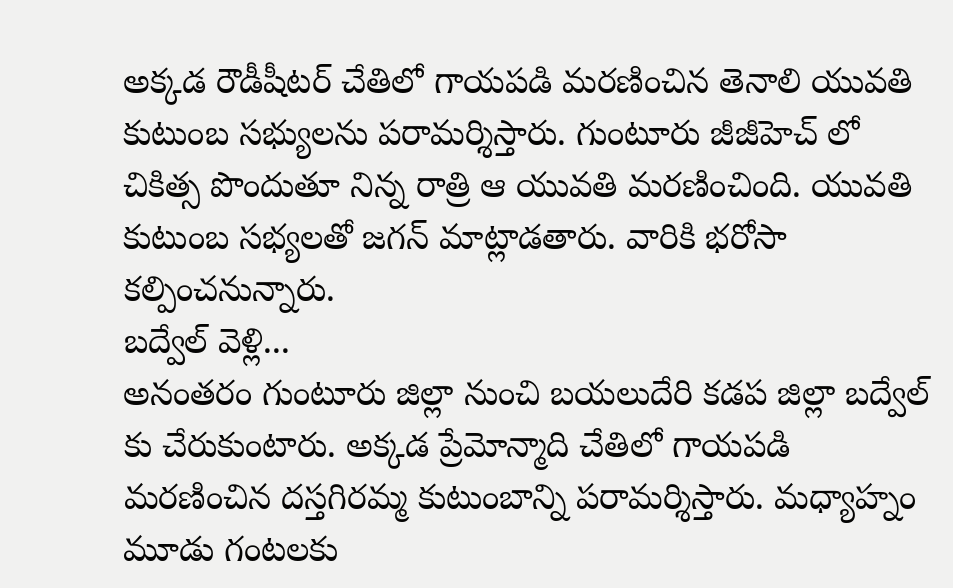అక్కడ రౌడీషీటర్ చేతిలో గాయపడి మరణించిన తెనాలి యువతి కుటుంబ సభ్యులను పరామర్శిస్తారు. గుంటూరు జీజీహెచ్ లో చికిత్స పొందుతూ నిన్న రాత్రి ఆ యువతి మరణించింది. యువతి కుటుంబ సభ్యలతో జగన్ మాట్లాడతారు. వారికి భరోసా కల్పించనున్నారు.
బద్వేల్ వెళ్లి...
అనంతరం గుంటూరు జిల్లా నుంచి బయలుదేరి కడప జిల్లా బద్వేల్ కు చేరుకుంటారు. అక్కడ ప్రేమోన్మాది చేతిలో గాయపడి మరణించిన దస్తగిరమ్మ కుటుంబాన్ని పరామర్శిస్తారు. మధ్యాహ్నం మూడు గంటలకు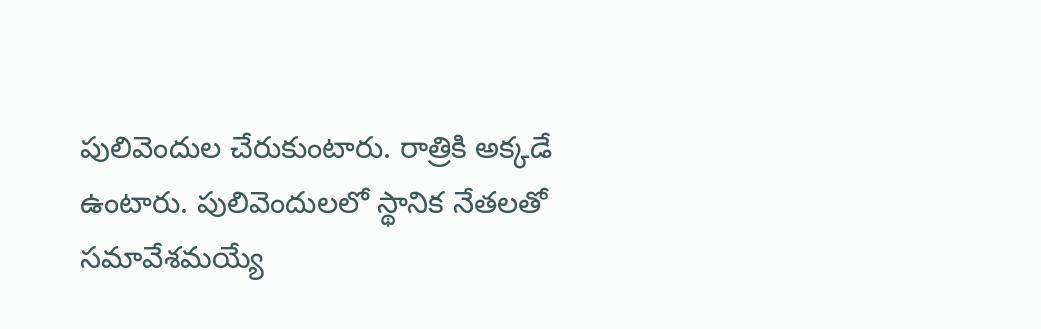పులివెందుల చేరుకుంటారు. రాత్రికి అక్కడే ఉంటారు. పులివెందులలో స్థానిక నేతలతో సమావేశమయ్యే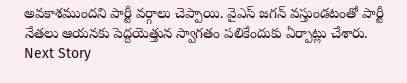అవకాశముందని పార్టీ వర్గాలు చెప్పాయి. వైఎస్ జగన్ వస్తుండటంతో పార్టీ నేతలు ఆయనకు పెద్దయెత్తున స్వాగతం పలికేందుకు ఏర్పాట్లు చేశారు.
Next Story